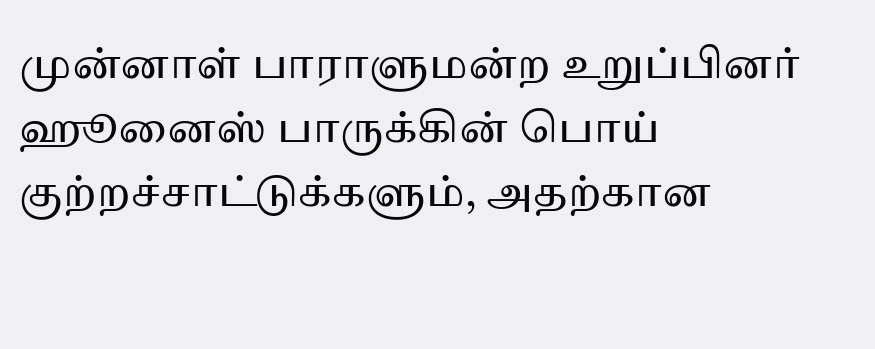முன்னாள் பாராளுமன்ற உறுப்பினர் ஹூனைஸ் பாருக்கின் பொய் குற்றச்சாட்டுக்களும், அதற்கான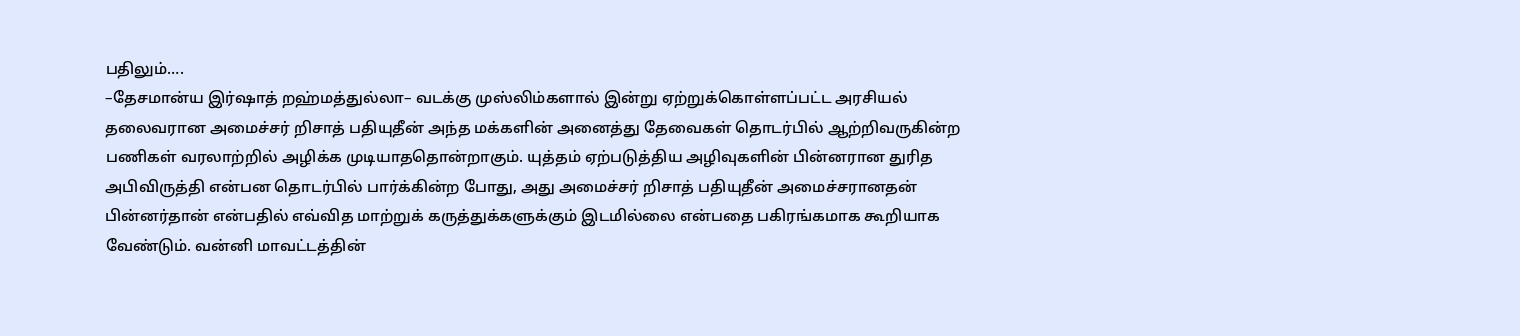பதிலும்….
–தேசமான்ய இர்ஷாத் றஹ்மத்துல்லா– வடக்கு முஸ்லிம்களால் இன்று ஏற்றுக்கொள்ளப்பட்ட அரசியல் தலைவரான அமைச்சர் றிசாத் பதியுதீன் அந்த மக்களின் அனைத்து தேவைகள் தொடர்பில் ஆற்றிவருகின்ற பணிகள் வரலாற்றில் அழிக்க முடியாததொன்றாகும். யுத்தம் ஏற்படுத்திய அழிவுகளின் பின்னரான துரித அபிவிருத்தி என்பன தொடர்பில் பார்க்கின்ற போது, அது அமைச்சர் றிசாத் பதியுதீன் அமைச்சரானதன் பின்னர்தான் என்பதில் எவ்வித மாற்றுக் கருத்துக்களுக்கும் இடமில்லை என்பதை பகிரங்கமாக கூறியாக வேண்டும். வன்னி மாவட்டத்தின்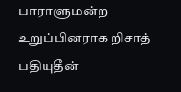பாராளுமன்ற உறுப்பினராக றிசாத் பதியுதீன்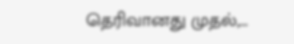தெரிவானது முதல்,…